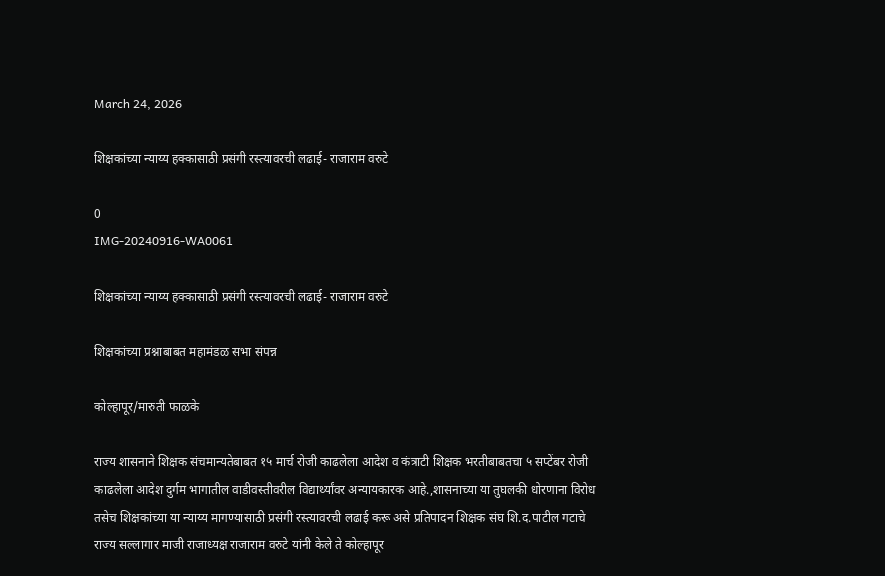March 24, 2026

शिक्षकांच्या न्याय्य हक्कासाठी प्रसंगी रस्त्यावरची लढाई- राजाराम वरुटे

0
IMG-20240916-WA0061

शिक्षकांच्या न्याय्य हक्कासाठी प्रसंगी रस्त्यावरची लढाई- राजाराम वरुटे

शिक्षकांच्या प्रश्नाबाबत महामंडळ सभा संपन्न

कोल्हापूर/मारुती फाळके

राज्य शासनाने शिक्षक संचमान्यतेबाबत १५ मार्च रोजी काढलेला आदेश व कंत्राटी शिक्षक भरतीबाबतचा ५ सप्टेंबर रोजी काढलेला आदेश दुर्गम भागातील वाडीवस्तीवरील विद्यार्थ्यांवर अन्यायकारक आहे.,शासनाच्या या तुघलकी धोरणाना विरोध तसेच शिक्षकांच्या या न्याय्य मागण्यासाठी प्रसंगी रस्त्यावरची लढाई करू असे प्रतिपादन शिक्षक संघ शि.द.पाटील गटाचे राज्य सल्लागार माजी राजाध्यक्ष राजाराम वरुटे यांनी केले ते कोल्हापूर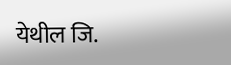येथील जि.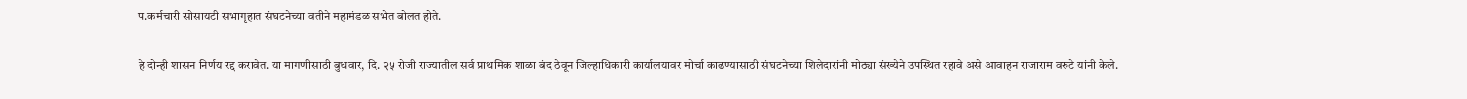प.कर्मचारी सोसायटी सभागृहात संघटनेच्या वतीने महामंडळ सभेत बोलत होते.

हे दोन्ही शासन निर्णय रद्द करावेत. या मागणीसाठी बुधवार, दि. २५ रोजी राज्यातील सर्व प्राथमिक शाळा बंद ठेवून जिल्हाधिकारी कार्यालयावर मोर्चा काढण्यासाठी संघटनेच्या शिलेदारांनी मोठ्या संख्येने उपस्थित रहावे असे आवाहन राजाराम वरुटे यांनी केले.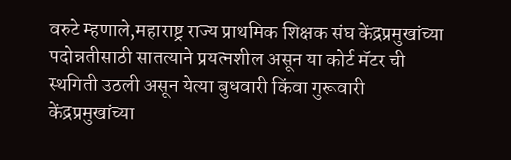वरुटे म्हणाले,महाराष्ट्र राज्य प्राथमिक शिक्षक संघ केंद्रप्रमुखांच्या पदोन्नतीसाठी सातत्याने प्रयत्नशील असून या कोर्ट मॅटर ची स्थगिती उठली असून येत्या बुधवारी किंवा गुरूवारी केंद्रप्रमुखांच्या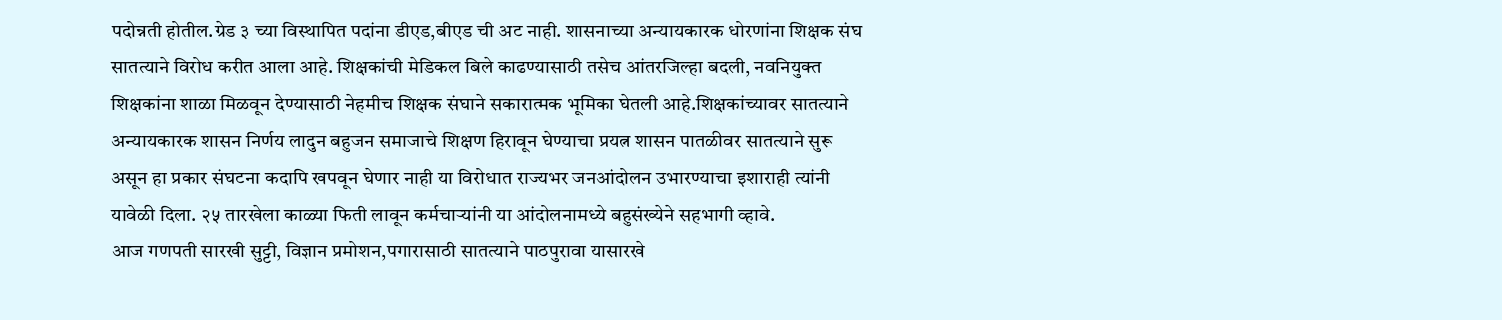पदोन्नती होतील.ग्रेड ३ च्या विस्थापित पदांना डीएड,बीएड ची अट नाही. शासनाच्या अन्यायकारक धोरणांना शिक्षक संघ सातत्याने विरोध करीत आला आहे. शिक्षकांची मेडिकल बिले काढण्यासाठी तसेच आंतरजिल्हा बदली, नवनियुक्त शिक्षकांना शाळा मिळवून देण्यासाठी नेहमीच शिक्षक संघाने सकारात्मक भूमिका घेतली आहे.शिक्षकांच्यावर सातत्याने अन्यायकारक शासन निर्णय लादुन बहुजन समाजाचे शिक्षण हिरावून घेण्याचा प्रयत्न शासन पातळीवर सातत्याने सुरू असून हा प्रकार संघटना कदापि खपवून घेणार नाही या विरोधात राज्यभर जनआंदोलन उभारण्याचा इशाराही त्यांनी यावेळी दिला. २५ तारखेला काळ्या फिती लावून कर्मचाऱ्यांनी या आंदोलनामध्ये बहुसंख्येने सहभागी व्हावे.
आज गणपती सारखी सुट्टी, विज्ञान प्रमोशन,पगारासाठी सातत्याने पाठपुरावा यासारखे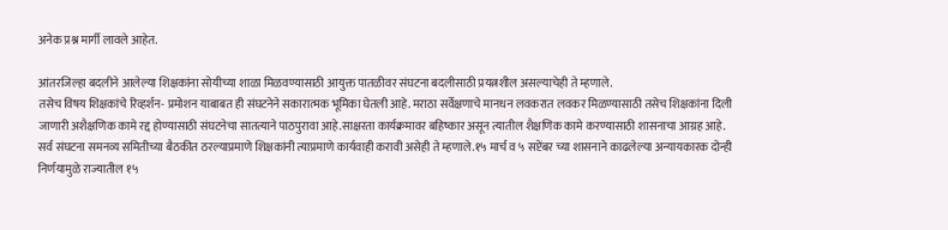अनेक प्रश्न मार्गी लावले आहेत.

आंतरजिल्हा बदलीने आलेल्या शिक्षकांना सोयीच्या शाळा मिळवण्यासाठी आयुक्त पातळीवर संघटना बदलीसाठी प्रयत्नशील असल्याचेही ते म्हणाले.
तसेच विषय शिक्षकांचे रिव्हर्शन- प्रमोशन याबाबत ही संघटनेने सकारात्मक भूमिका घेतली आहे. मराठा सर्वेक्षणाचे मानधन लवकरात लवकर मिळण्यासाठी तसेच शिक्षकांना दिली जाणारी अशैक्षणिक कामे रद्द होण्यासाठी संघटनेचा सातत्याने पाठपुरावा आहे.साक्षरता कार्यक्रमावर बहिष्कार असून त्यातील शैक्षणिक कामे करण्यासाठी शासनाचा आग्रह आहे. सर्व संघटना समनव्य समितीच्या बैठकीत ठरल्याप्रमाणे शिक्षकांनी त्याप्रमाणे कार्यवाही करावी असेही ते म्हणाले.१५ मार्च व ५ सप्टेंबर च्या शासनाने काढलेल्या अन्यायकारक दोन्ही निर्णयामुळे राज्यातील १५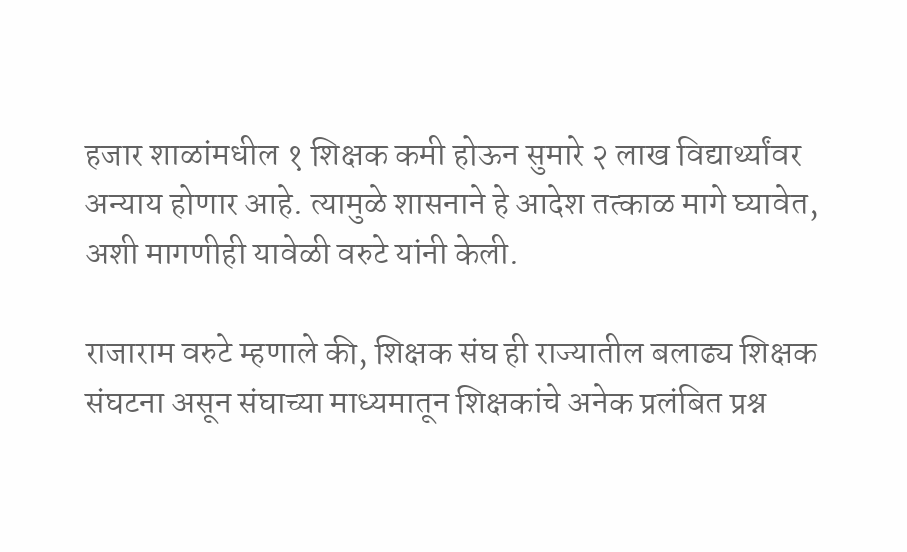हजार शाळांमधील १ शिक्षक कमी होऊन सुमारे २ लाख विद्यार्थ्यांवर अन्याय होणार आहे. त्यामुळे शासनाने हे आदेश तत्काळ मागे घ्यावेत, अशी मागणीही यावेळी वरुटे यांनी केली.

राजाराम वरुटे म्हणाले की, शिक्षक संघ ही राज्यातील बलाढ्य शिक्षक संघटना असून संघाच्या माध्यमातून शिक्षकांचे अनेक प्रलंबित प्रश्न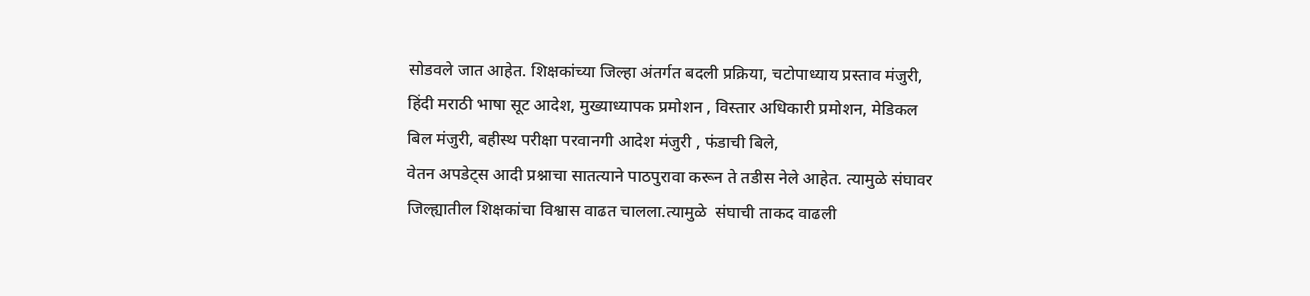सोडवले जात आहेत. शिक्षकांच्या जिल्हा अंतर्गत बदली प्रक्रिया, चटोपाध्याय प्रस्ताव मंजुरी, हिंदी मराठी भाषा सूट आदेश, मुख्याध्यापक प्रमोशन , विस्तार अधिकारी प्रमोशन, मेडिकल बिल मंजुरी, बहीस्थ परीक्षा परवानगी आदेश मंजुरी , फंडाची बिले,
वेतन अपडेट्स आदी प्रश्नाचा सातत्याने पाठपुरावा करून ते तडीस नेले आहेत. त्यामुळे संघावर जिल्ह्यातील शिक्षकांचा विश्वास वाढत चालला.त्यामुळे  संघाची ताकद वाढली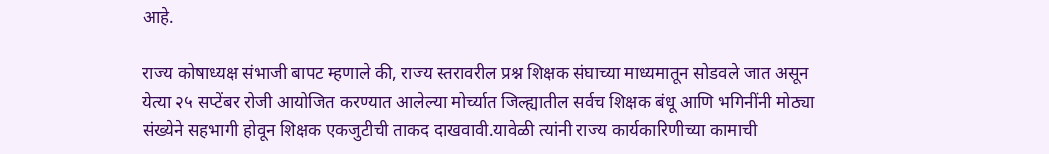आहे.

राज्य कोषाध्यक्ष संभाजी बापट म्हणाले की, राज्य स्तरावरील प्रश्न शिक्षक संघाच्या माध्यमातून सोडवले जात असून येत्या २५ सप्टेंबर रोजी आयोजित करण्यात आलेल्या मोर्च्यात जिल्ह्यातील सर्वच शिक्षक बंधू आणि भगिनींनी मोठ्या संख्येने सहभागी होवून शिक्षक एकजुटीची ताकद दाखवावी.यावेळी त्यांनी राज्य कार्यकारिणीच्या कामाची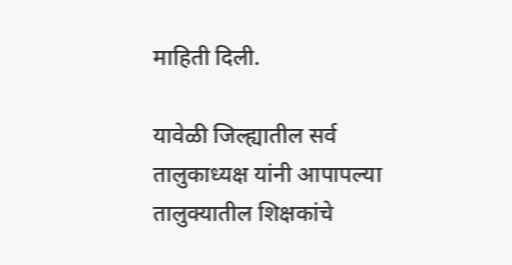माहिती दिली.

यावेळी जिल्ह्यातील सर्व तालुकाध्यक्ष यांनी आपापल्या तालुक्यातील शिक्षकांचे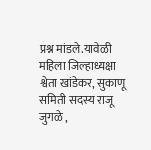प्रश्न मांडले.यावेळी महिला जिल्हाध्यक्षा श्वेता खांडेकर, सुकाणू समिती सदस्य राजू जुगळे ,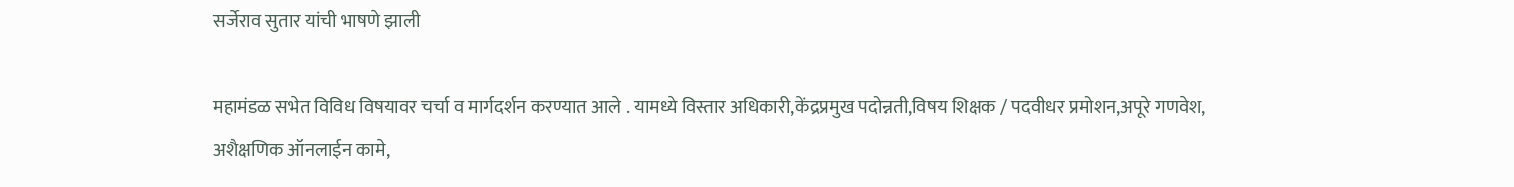सर्जेराव सुतार यांची भाषणे झाली

महामंडळ सभेत विविध विषयावर चर्चा व मार्गदर्शन करण्यात आले . यामध्ये विस्तार अधिकारी,केंद्रप्रमुख पदोन्नती,विषय शिक्षक / पदवीधर प्रमोशन,अपूरे गणवेश,
अशैक्षणिक ऑनलाईन कामे,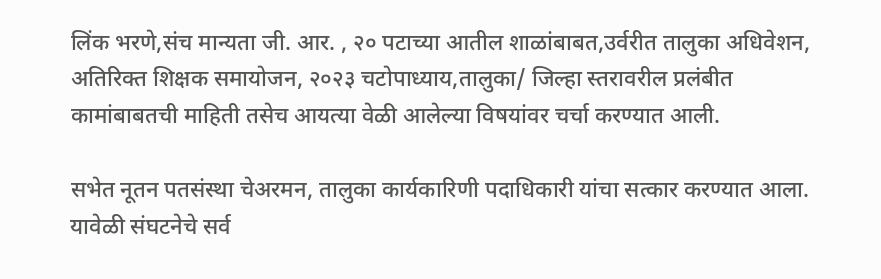लिंक भरणे,संच मान्यता जी. आर. , २० पटाच्या आतील शाळांबाबत,उर्वरीत तालुका अधिवेशन, अतिरिक्त शिक्षक समायोजन, २०२३ चटोपाध्याय,तालुका/ जिल्हा स्तरावरील प्रलंबीत कामांबाबतची माहिती तसेच आयत्या वेळी आलेल्या विषयांवर चर्चा करण्यात आली.

सभेत नूतन पतसंस्था चेअरमन, तालुका कार्यकारिणी पदाधिकारी यांचा सत्कार करण्यात आला.
यावेळी संघटनेचे सर्व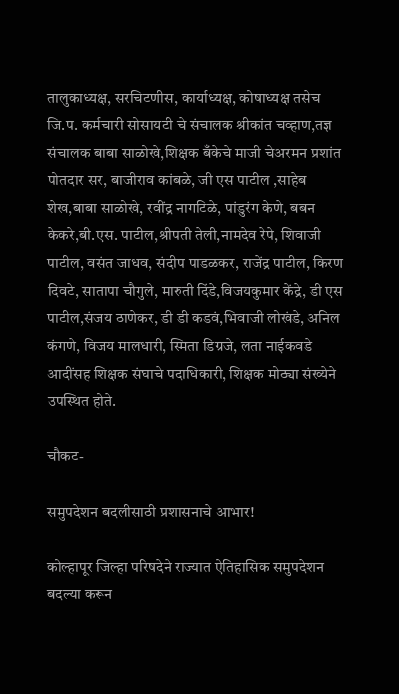तालुकाध्यक्ष, सरचिटणीस, कार्याध्यक्ष, कोषाध्यक्ष तसेच जि.प. कर्मचारी सोसायटी चे संचालक श्रीकांत चव्हाण,तज्ञ संचालक बाबा साळोखे,शिक्षक बँकेचे माजी चेअरमन प्रशांत पोतदार सर, बाजीराव कांबळे, जी एस पाटील ,साहेब शेख,बाबा साळोखे, रवींद्र नागटिळे, पांडुरंग केणे, बबन केकरे,बी.एस. पाटील,श्रीपती तेली,नामदेव रेपे, शिवाजी पाटील, वसंत जाधव, संदीप पाडळकर, राजेंद्र पाटील, किरण दिवटे, सातापा चौगुले, मारुती दिंडे,विजयकुमार केंद्रे, डी एस पाटील,संजय ठाणेकर, डी डी कडवं,भिवाजी लोखंडे, अनिल कंगणे, विजय मालधारी, स्मिता डिग्रजे, लता नाईकवडे आदींसह शिक्षक संघाचे पदाधिकारी, शिक्षक मोठ्या संख्येने उपस्थित होते.

चौकट-

समुपदेशन बदलीसाठी प्रशासनाचे आभार!

कोल्हापूर जिल्हा परिषदेने राज्यात ऐतिहासिक समुपदेशन बदल्या करून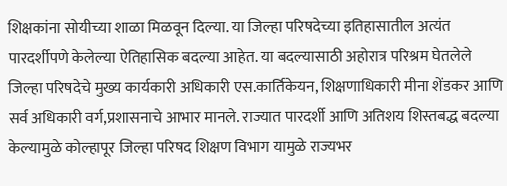शिक्षकांना सोयीच्या शाळा मिळवून दिल्या. या जिल्हा परिषदेच्या इतिहासातील अत्यंत पारदर्शीपणे केलेल्या ऐतिहासिक बदल्या आहेत. या बदल्यासाठी अहोरात्र परिश्रम घेतलेले जिल्हा परिषदेचे मुख्य कार्यकारी अधिकारी एस.कार्तिकेयन, शिक्षणाधिकारी मीना शेंडकर आणि सर्व अधिकारी वर्ग,प्रशासनाचे आभार मानले. राज्यात पारदर्शी आणि अतिशय शिस्तबद्ध बदल्या केल्यामुळे कोल्हापूर जिल्हा परिषद शिक्षण विभाग यामुळे राज्यभर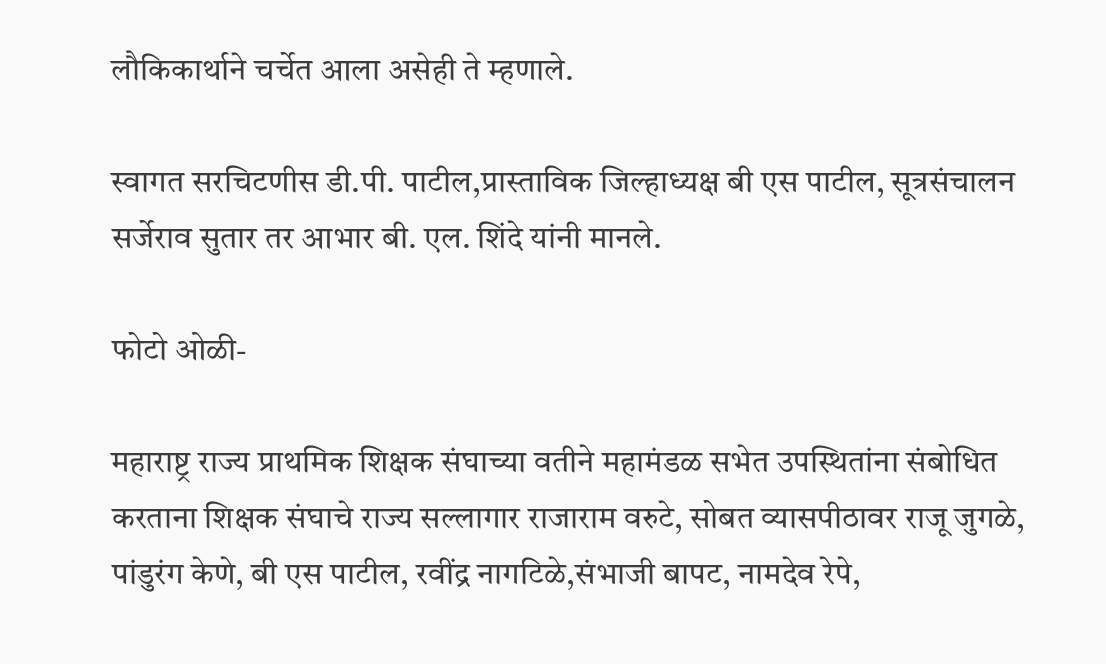लौकिकार्थाने चर्चेत आला असेही ते म्हणाले.

स्वागत सरचिटणीस डी.पी. पाटील,प्रास्ताविक जिल्हाध्यक्ष बी एस पाटील, सूत्रसंचालन सर्जेराव सुतार तर आभार बी. एल. शिंदे यांनी मानले.

फोटो ओळी-

महाराष्ट्र राज्य प्राथमिक शिक्षक संघाच्या वतीने महामंडळ सभेत उपस्थितांना संबोधित करताना शिक्षक संघाचे राज्य सल्लागार राजाराम वरुटे, सोबत व्यासपीठावर राजू जुगळे, पांडुरंग केणे, बी एस पाटील, रवींद्र नागटिळे,संभाजी बापट, नामदेव रेपे,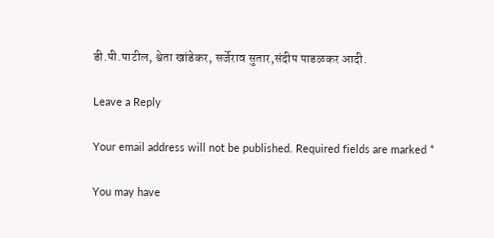डी.पी.पाटील, श्वेता खांडेकर, सर्जेराव सुतार,संदीप पाडळकर आदी.

Leave a Reply

Your email address will not be published. Required fields are marked *

You may have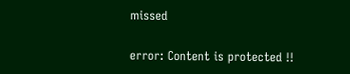missed

error: Content is protected !!